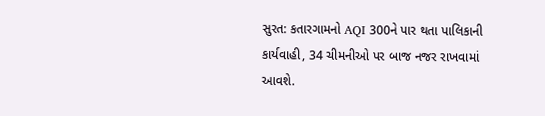સુરત: કતારગામનો AQI 300ને પાર થતા પાલિકાની કાર્યવાહી, 34 ચીમનીઓ પર બાજ નજર રાખવામાં આવશે.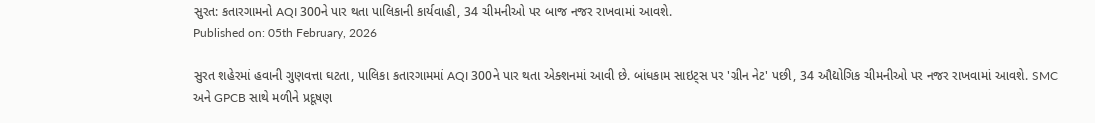સુરત: કતારગામનો AQI 300ને પાર થતા પાલિકાની કાર્યવાહી, 34 ચીમનીઓ પર બાજ નજર રાખવામાં આવશે.
Published on: 05th February, 2026

સુરત શહેરમાં હવાની ગુણવત્તા ઘટતા, પાલિકા કતારગામમાં AQI 300ને પાર થતા એક્શનમાં આવી છે. બાંધકામ સાઇટ્સ પર 'ગ્રીન નેટ' પછી, 34 ઔદ્યોગિક ચીમનીઓ પર નજર રાખવામાં આવશે. SMC અને GPCB સાથે મળીને પ્રદૂષણ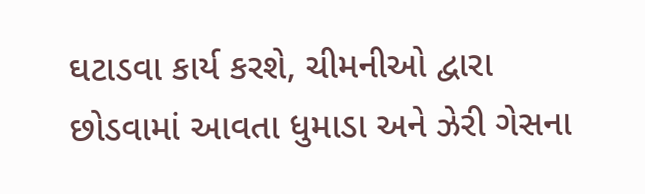ઘટાડવા કાર્ય કરશે, ચીમનીઓ દ્વારા છોડવામાં આવતા ધુમાડા અને ઝેરી ગેસના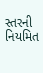સ્તરની નિયમિત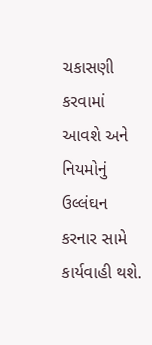ચકાસણી કરવામાં આવશે અને નિયમોનું ઉલ્લંઘન કરનાર સામે કાર્યવાહી થશે.